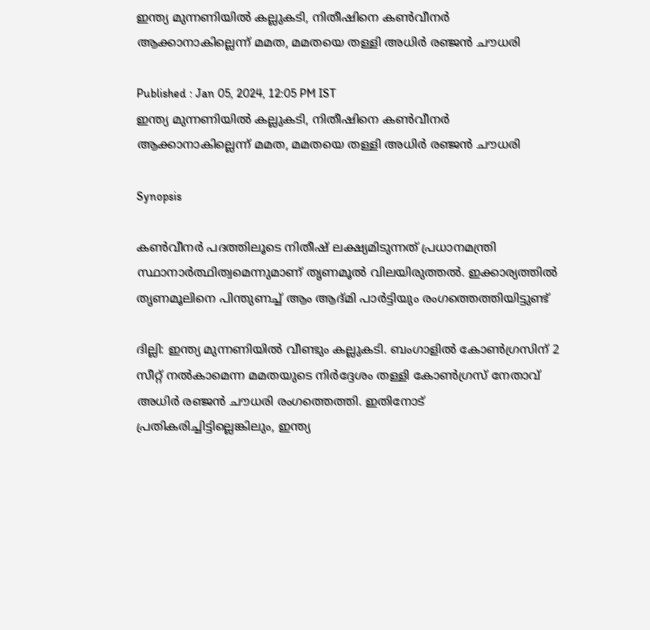ഇന്ത്യ മുന്നണിയിൽ കല്ലുകടി, നിതീഷിനെ കൺവീനർ ആക്കാനാകില്ലെന്ന് മമത, മമതയെ തള്ളി അധിർ രഞ്ജൻ ചൗധരി

Published : Jan 05, 2024, 12:05 PM IST
ഇന്ത്യ മുന്നണിയിൽ കല്ലുകടി, നിതീഷിനെ കൺവീനർ ആക്കാനാകില്ലെന്ന് മമത, മമതയെ തള്ളി അധിർ രഞ്ജൻ ചൗധരി

Synopsis

കൺവീനർ പദത്തിലൂടെ നിതീഷ് ലക്ഷ്യമിടുന്നത് പ്രധാനമന്ത്രി സ്ഥാനാർത്ഥിത്വമെന്നുമാണ് തൃണമൂൽ വിലയിരുത്തൽ. ഇക്കാര്യത്തിൽ തൃണമൂലിനെ പിന്തുണച്ച് ആം ആദ്മി പാർട്ടിയും രംഗത്തെത്തിയിട്ടുണ്ട്

ദില്ലി: ഇന്ത്യ മുന്നണിയിൽ വീണ്ടും കല്ലുകടി. ബംഗാളിൽ കോൺഗ്രസിന് 2 സീറ്റ് നൽകാമെന്ന മമതയുടെ നിർദ്ദേശം തള്ളി കോൺഗ്രസ് നേതാവ് അധിർ രഞ്ജൻ ചൗധരി രംഗത്തെത്തി. ഇതിനോട് പ്രതികരിച്ചിട്ടില്ലെങ്കിലും, ഇന്ത്യ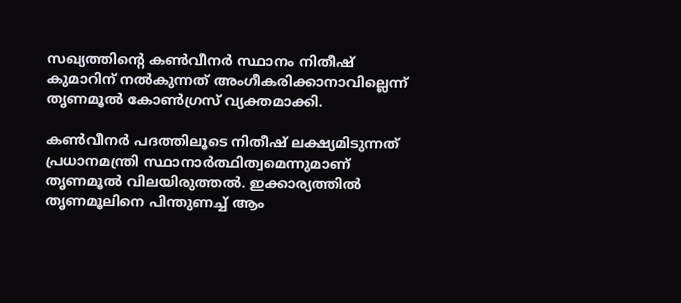സഖ്യത്തിൻ്റെ കൺവീനർ സ്ഥാനം നിതീഷ് കുമാറിന് നൽകുന്നത് അംഗീകരിക്കാനാവില്ലെന്ന് തൃണമൂൽ കോൺഗ്രസ് വ്യക്തമാക്കി.

കൺവീനർ പദത്തിലൂടെ നിതീഷ് ലക്ഷ്യമിടുന്നത് പ്രധാനമന്ത്രി സ്ഥാനാർത്ഥിത്വമെന്നുമാണ് തൃണമൂൽ വിലയിരുത്തൽ. ഇക്കാര്യത്തിൽ തൃണമൂലിനെ പിന്തുണച്ച് ആം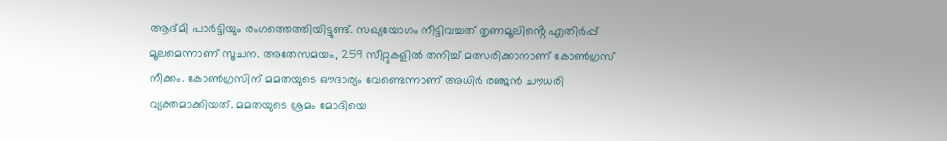ആദ്മി പാർട്ടിയും രംഗത്തെത്തിയിട്ടുണ്ട്. സഖ്യയോഗം നീട്ടിവച്ചത് തൃണമൂലിൻ്റെ എതിർപ്പ് മൂലമെന്നാണ് സൂചന. അതേസമയം, 259 സീറ്റുകളിൽ തനിച്ച് മത്സരിക്കാനാണ് കോൺഗ്രസ് നീക്കം. കോൺഗ്രസിന് മമതയുടെ ഔദാര്യം വേണ്ടെന്നാണ് അധിർ രഞ്ജൻ ചൗധരി വ്യക്തമാക്കിയത്. മമതയുടെ ശ്രമം മോദിയെ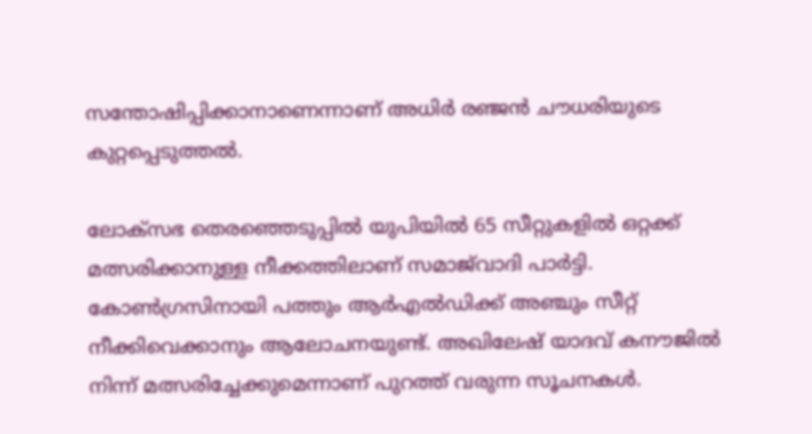സന്തോഷിപ്പിക്കാനാണെന്നാണ് അധിർ രഞ്ജൻ ചൗധരിയുടെ കുറ്റപ്പെടുത്തൽ.

ലോക്സഭ തെരഞ്ഞെടുപ്പിൽ യുപിയിൽ 65 സീറ്റുകളില്‍ ഒറ്റക്ക് മത്സരിക്കാനുള്ള നീക്കത്തിലാണ് സമാജ്‍വാദി പാര്‍ട്ടി. കോണ്‍ഗ്രസിനായി പത്തും ആർഎല്‍ഡിക്ക് അഞ്ചും സീറ്റ് നീക്കിവെക്കാനും ആലോചനയുണ്ട്. അഖിലേഷ് യാദവ് കനൗജിൽ നിന്ന് മത്സരിച്ചേക്കുമെന്നാണ് പുറത്ത് വരുന്ന സൂചനകൾ.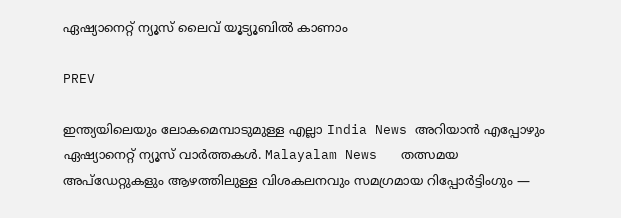ഏഷ്യാനെറ്റ് ന്യൂസ് ലൈവ് യൂട്യൂബിൽ കാണാം

PREV

ഇന്ത്യയിലെയും ലോകമെമ്പാടുമുള്ള എല്ലാ India News അറിയാൻ എപ്പോഴും ഏഷ്യാനെറ്റ് ന്യൂസ് വാർത്തകൾ. Malayalam News   തത്സമയ അപ്‌ഡേറ്റുകളും ആഴത്തിലുള്ള വിശകലനവും സമഗ്രമായ റിപ്പോർട്ടിംഗും —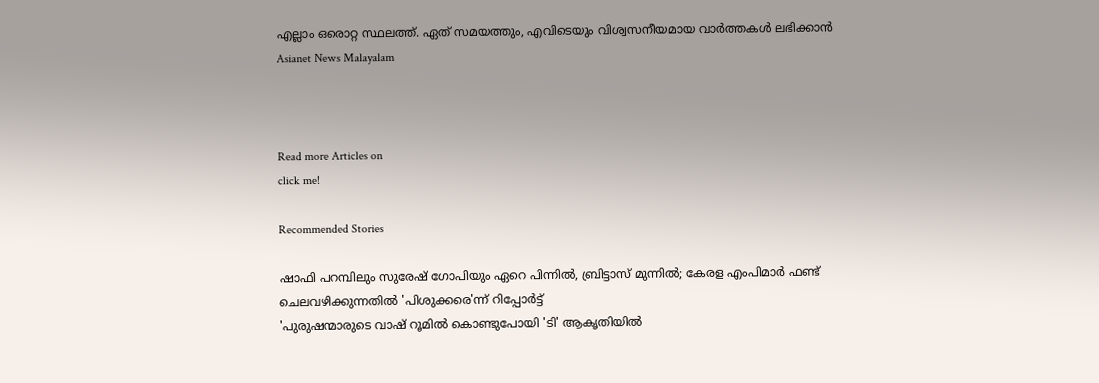എല്ലാം ഒരൊറ്റ സ്ഥലത്ത്. ഏത് സമയത്തും, എവിടെയും വിശ്വസനീയമായ വാർത്തകൾ ലഭിക്കാൻ Asianet News Malayalam



Read more Articles on
click me!

Recommended Stories

ഷാഫി പറമ്പിലും സുരേഷ് ഗോപിയും ഏറെ പിന്നില്‍, ബ്രിട്ടാസ് മുന്നില്‍; കേരള എംപിമാര്‍ ഫണ്ട് ചെലവഴിക്കുന്നതില്‍ 'പിശുക്കരെ'ന്ന് റിപ്പോര്‍ട്ട്
'പുരുഷന്മാരുടെ വാഷ് റൂമില്‍ കൊണ്ടുപോയി 'ടി' ആകൃതിയില്‍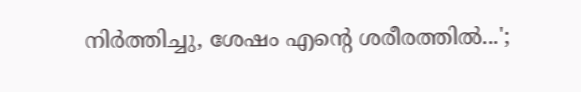നിര്‍ത്തിച്ചു, ശേഷം എന്‍റെ ശരീരത്തില്‍...';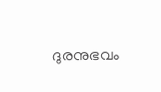ദുരനുഭവം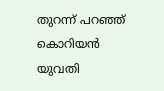തുറന്ന് പറഞ്ഞ് കൊറിയന്‍ യുവതി